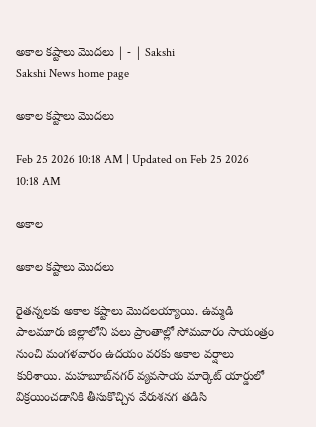అకాల కష్టాలు మొదలు | - | Sakshi
Sakshi News home page

అకాల కష్టాలు మొదలు

Feb 25 2026 10:18 AM | Updated on Feb 25 2026 10:18 AM

అకాల

అకాల కష్టాలు మొదలు

రైతన్నలకు అకాల కష్టాలు మొదలయ్యాయి. ఉమ్మడి పాలమూరు జిల్లాలోని పలు ప్రాంతాల్లో సోమవారం సాయంత్రం నుంచి మంగళవారం ఉదయం వరకు అకాల వర్షాలు కురిశాయి. మహబూబ్‌నగర్‌ వ్యవసాయ మార్కెట్‌ యార్డులో విక్రయించడానికి తీసుకొచ్చిన వేరుశనగ తడిసి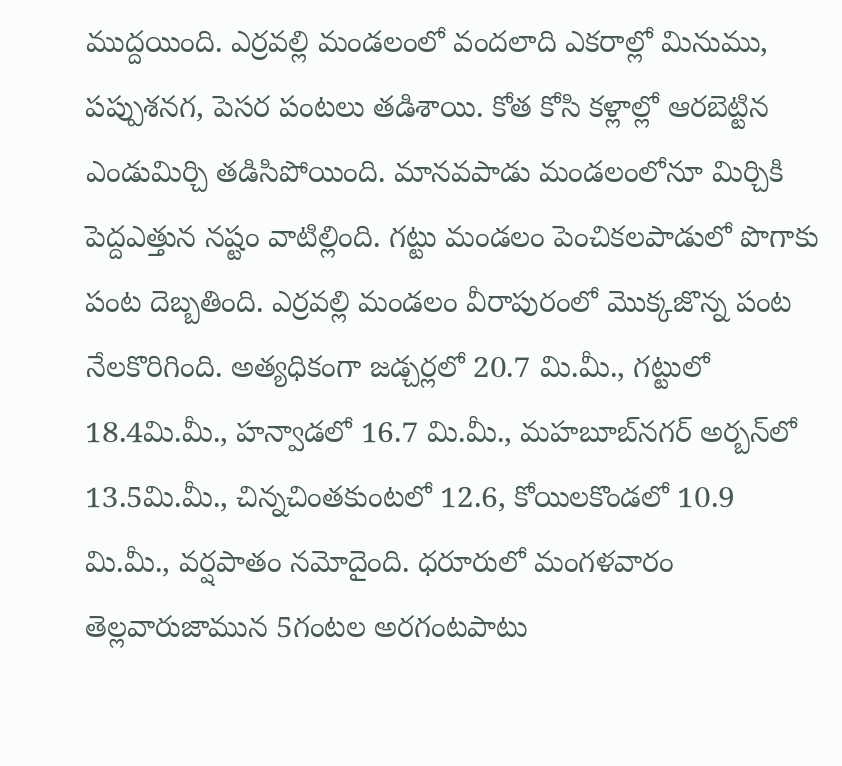ముద్దయింది. ఎర్రవల్లి మండలంలో వందలాది ఎకరాల్లో మినుము, పప్పుశనగ, పెసర పంటలు తడిశాయి. కోత కోసి కళ్లాల్లో ఆరబెట్టిన ఎండుమిర్చి తడిసిపోయింది. మానవపాడు మండలంలోనూ మిర్చికి పెద్దఎత్తున నష్టం వాటిల్లింది. గట్టు మండలం పెంచికలపాడులో పొగాకు పంట దెబ్బతింది. ఎర్రవల్లి మండలం వీరాపురంలో మొక్కజొన్న పంట నేలకొరిగింది. అత్యధికంగా జడ్చర్లలో 20.7 మి.మీ., గట్టులో 18.4మి.మీ., హన్వాడలో 16.7 మి.మీ., మహబూబ్‌నగర్‌ అర్బన్‌లో 13.5మి.మీ., చిన్నచింతకుంటలో 12.6, కోయిలకొండలో 10.9 మి.మీ., వర్షపాతం నమోదైంది. ధరూరులో మంగళవారం తెల్లవారుజామున 5గంటల అరగంటపాటు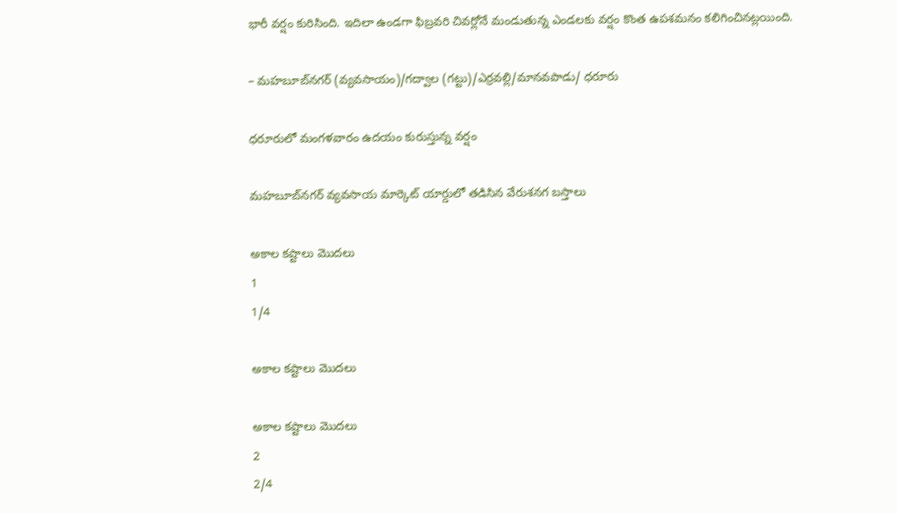భారీ వర్షం కురిసింది. ఇదిలా ఉండగా ఫిబ్రవరి చివర్లోనే మండుతున్న ఎండలకు వర్షం కొంత ఉపశమనం కలిగించినట్లయింది.

– మహబూబ్‌నగర్‌ (వ్యవసాయం)/గద్వాల (గట్టు)/ఎర్రవల్లి/మానవపాడు/ ధరూరు

ధరూరులో మంగళవారం ఉదయం కురుస్తున్న వర్షం

మహబూబ్‌నగర్‌ వ్యవసాయ మార్కెట్‌ యార్డులో తడిసిన వేరుశనగ బస్తాలు

అకాల కష్టాలు మొదలు
1
1/4

అకాల కష్టాలు మొదలు

అకాల కష్టాలు మొదలు
2
2/4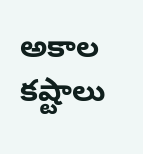అకాల కష్టాలు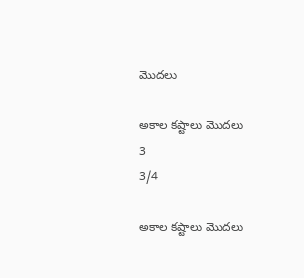మొదలు

అకాల కష్టాలు మొదలు
3
3/4

అకాల కష్టాలు మొదలు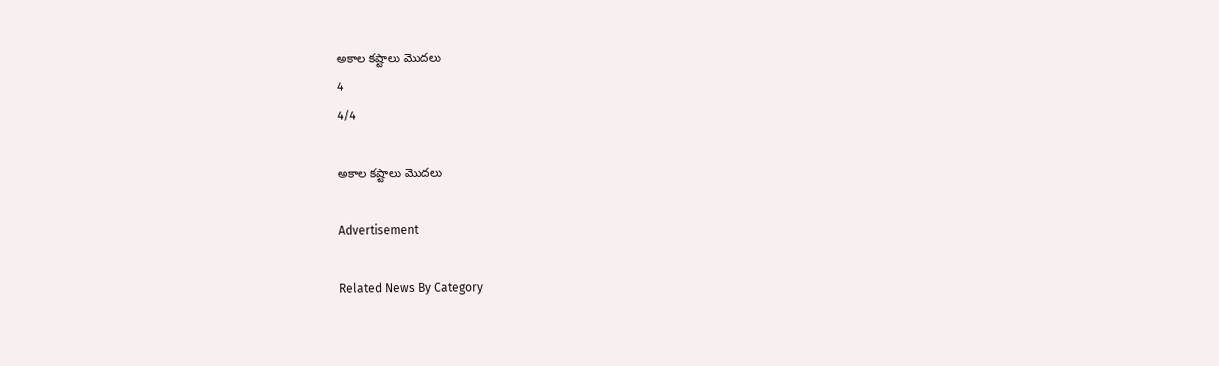అకాల కష్టాలు మొదలు
4
4/4

అకాల కష్టాలు మొదలు

Advertisement

Related News By Category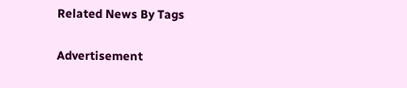Related News By Tags

Advertisement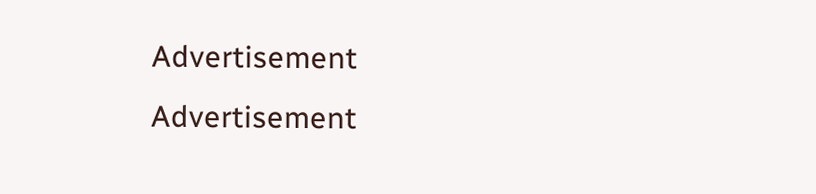Advertisement
Advertisement